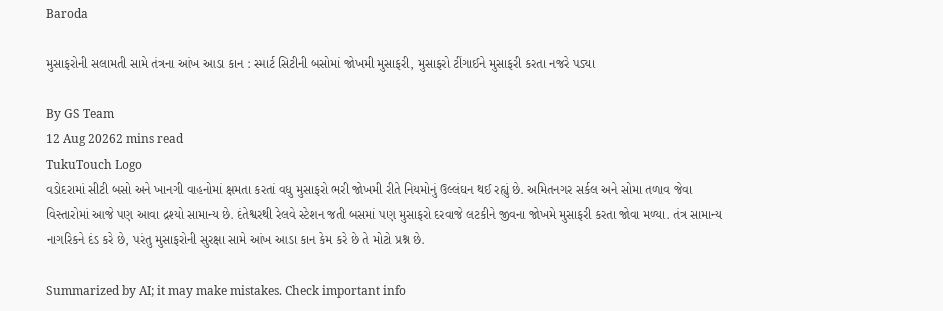Baroda

મુસાફરોની સલામતી સામે તંત્રના આંખ આડા કાન : સ્માર્ટ સિટીની બસોમાં જોખમી મુસાફરી, મુસાફરો ટીંગાઈને મુસાફરી કરતા નજરે પડ્યા

By GS Team
12 Aug 20262 mins read
TukuTouch Logo
વડોદરામાં સીટી બસો અને ખાનગી વાહનોમાં ક્ષમતા કરતાં વધુ મુસાફરો ભરી જોખમી રીતે નિયમોનું ઉલ્લંઘન થઈ રહ્યું છે. અમિતનગર સર્કલ અને સોમા તળાવ જેવા વિસ્તારોમાં આજે પણ આવા દ્રશ્યો સામાન્ય છે. દંતેશ્વરથી રેલવે સ્ટેશન જતી બસમાં પણ મુસાફરો દરવાજે લટકીને જીવના જોખમે મુસાફરી કરતા જોવા મળ્યા. તંત્ર સામાન્ય નાગરિકને દંડ કરે છે, પરંતુ મુસાફરોની સુરક્ષા સામે આંખ આડા કાન કેમ કરે છે તે મોટો પ્રશ્ન છે.

Summarized by AI; it may make mistakes. Check important info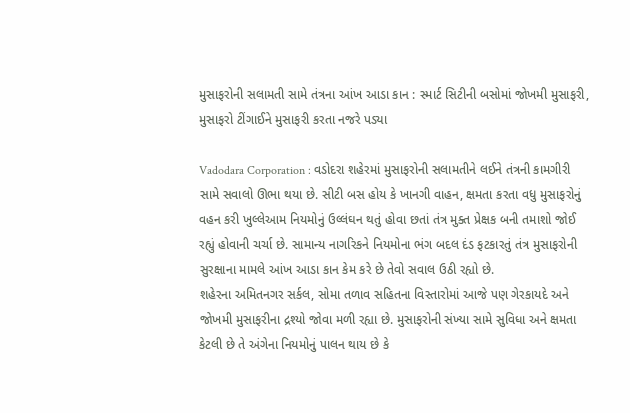મુસાફરોની સલામતી સામે તંત્રના આંખ આડા કાન : સ્માર્ટ સિટીની બસોમાં જોખમી મુસાફરી, મુસાફરો ટીંગાઈને મુસાફરી કરતા નજરે પડ્યા

Vadodara Corporation : વડોદરા શહેરમાં મુસાફરોની સલામતીને લઈને તંત્રની કામગીરી સામે સવાલો ઊભા થયા છે. સીટી બસ હોય કે ખાનગી વાહન, ક્ષમતા કરતા વધુ મુસાફરોનું વહન કરી ખુલ્લેઆમ નિયમોનું ઉલ્લંઘન થતું હોવા છતાં તંત્ર મુક્ત પ્રેક્ષક બની તમાશો જોઈ રહ્યું હોવાની ચર્ચા છે. સામાન્ય નાગરિકને નિયમોના ભંગ બદલ દંડ ફટકારતું તંત્ર મુસાફરોની સુરક્ષાના મામલે આંખ આડા કાન કેમ કરે છે તેવો સવાલ ઉઠી રહ્યો છે.
શહેરના અમિતનગર સર્કલ, સોમા તળાવ સહિતના વિસ્તારોમાં આજે પણ ગેરકાયદે અને જોખમી મુસાફરીના દ્રશ્યો જોવા મળી રહ્યા છે. મુસાફરોની સંખ્યા સામે સુવિધા અને ક્ષમતા કેટલી છે તે અંગેના નિયમોનું પાલન થાય છે કે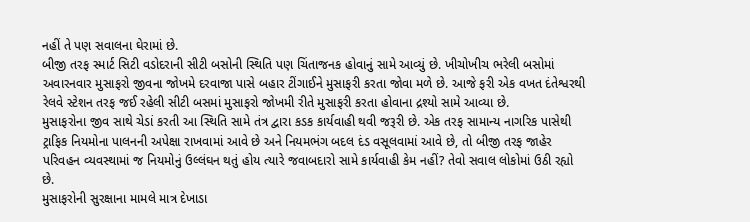નહીં તે પણ સવાલના ઘેરામાં છે.
બીજી તરફ સ્માર્ટ સિટી વડોદરાની સીટી બસોની સ્થિતિ પણ ચિંતાજનક હોવાનું સામે આવ્યું છે. ખીચોખીચ ભરેલી બસોમાં અવારનવાર મુસાફરો જીવના જોખમે દરવાજા પાસે બહાર ટીંગાઈને મુસાફરી કરતા જોવા મળે છે. આજે ફરી એક વખત દંતેશ્વરથી રેલવે સ્ટેશન તરફ જઈ રહેલી સીટી બસમાં મુસાફરો જોખમી રીતે મુસાફરી કરતા હોવાના દ્રશ્યો સામે આવ્યા છે.
મુસાફરોના જીવ સાથે ચેડાં કરતી આ સ્થિતિ સામે તંત્ર દ્વારા કડક કાર્યવાહી થવી જરૂરી છે. એક તરફ સામાન્ય નાગરિક પાસેથી ટ્રાફિક નિયમોના પાલનની અપેક્ષા રાખવામાં આવે છે અને નિયમભંગ બદલ દંડ વસૂલવામાં આવે છે, તો બીજી તરફ જાહેર પરિવહન વ્યવસ્થામાં જ નિયમોનું ઉલ્લંઘન થતું હોય ત્યારે જવાબદારો સામે કાર્યવાહી કેમ નહીં? તેવો સવાલ લોકોમાં ઉઠી રહ્યો છે.
મુસાફરોની સુરક્ષાના મામલે માત્ર દેખાડા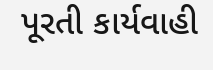પૂરતી કાર્યવાહી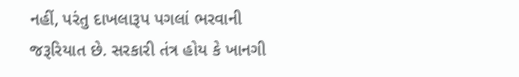નહીં, પરંતુ દાખલારૂપ પગલાં ભરવાની જરૂરિયાત છે. સરકારી તંત્ર હોય કે ખાનગી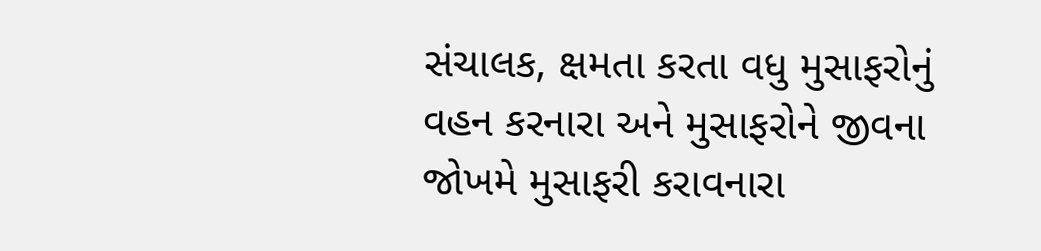સંચાલક, ક્ષમતા કરતા વધુ મુસાફરોનું વહન કરનારા અને મુસાફરોને જીવના જોખમે મુસાફરી કરાવનારા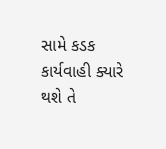સામે કડક કાર્યવાહી ક્યારે થશે તે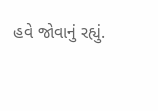હવે જોવાનું રહ્યું.